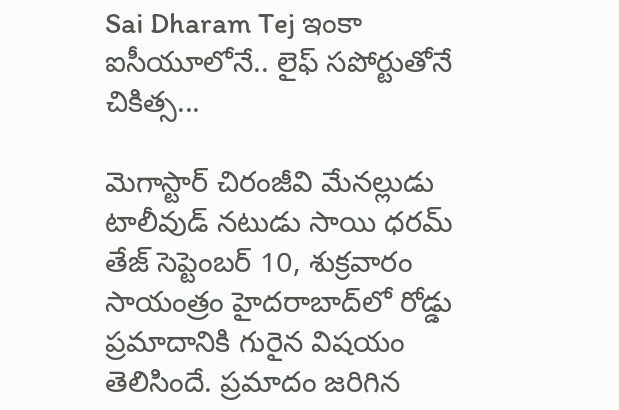Sai Dharam Tej ఇంకా ఐసీయూలోనే.. లైఫ్ సపోర్టుతోనే చికిత్స...

మెగాస్టార్ చిరంజీవి మేనల్లుడు టాలీవుడ్ నటుడు సాయి ధరమ్ తేజ్ సెప్టెంబర్ 10, శుక్రవారం సాయంత్రం హైదరాబాద్‌లో రోడ్డు ప్రమాదానికి గురైన విషయం తెలిసిందే. ప్రమాదం జరిగిన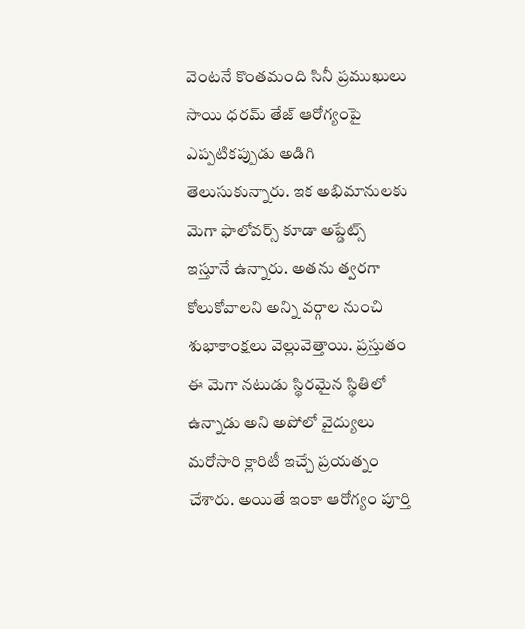వెంటనే కొంతమంది సినీ ప్రముఖులు సాయి ధరమ్ తేజ్ ఆరోగ్యంపై ఎప్పటికప్పుడు అడిగి తెలుసుకున్నారు. ఇక అభిమానులకు మెగా ఫాలోవర్స్ కూడా అప్డేట్స్ ఇస్తూనే ఉన్నారు. అతను త్వరగా కోలుకోవాలని అన్ని వర్గాల నుంచి శుభాకాంక్షలు వెల్లువెత్తాయి. ప్రస్తుతం ఈ మెగా నటుడు స్థిరమైన స్థితిలో ఉన్నాడు అని అపోలో వైద్యులు మరోసారి క్లారిటీ ఇచ్చే ప్రయత్నం చేశారు. అయితే ఇంకా ఆరోగ్యం పూర్తి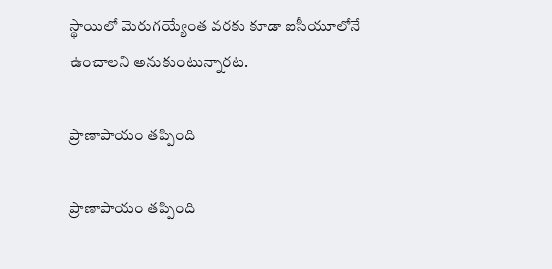స్థాయిలో మెరుగయ్యేంత వరకు కూడా ఐసీయూలోనే ఉంచాలని అనుకుంటున్నారట.

ప్రాణాపాయం తప్పింది

ప్రాణాపాయం తప్పింది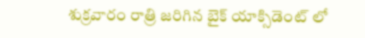శుక్రవారం రాత్రి జరిగిన బైక్ యాక్సిడెంట్ లో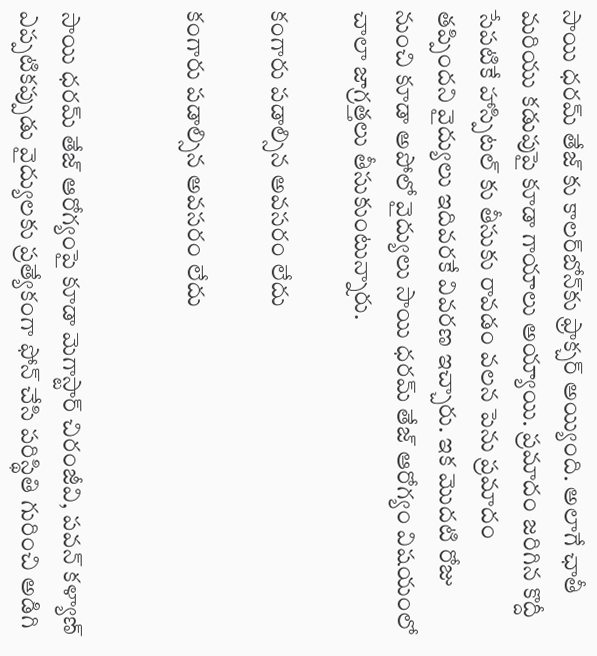సాయి ధరమ్ తేజ్ కు కాలర్‌బోన్‌కు ఫ్రాక్చర్ అయ్యింది. అలాగే ఛాతీ మరియు కడుపుపై కూడా గాయాలు అయ్యాయి. ప్రమాదం జరిగిన కొద్దీ సేపటికే హాస్పిటల్ కు తీసుకు రావడం వలన పెను ప్రమాదం తప్పిందని వైద్యులు ఇదివరకే వివరణ ఇచ్చారు. ఇక మొదటి రోజు నుంచి కూడా అపోలో వైద్యులు సాయి ధరమ్ తేజ్ ఆరోగ్యం విషయంలో చాలా జాగ్రత్తలు తీసుకుంటున్నారు.

కంగారు పడాల్సిన అవసరం లేదు

కంగారు పడాల్సిన అవసరం లేదు


సాయి ధరమ్ తేజ్ ఆరోగ్యంపై కూడా మెగాస్టార్ చిరంజీవి, పవన్ కళ్యాణ్ ఎప్పటికప్పుడు వైద్యులకు ప్రత్యేకంగా ఫోన్ చేసి పరిస్థితి గురించి అడిగి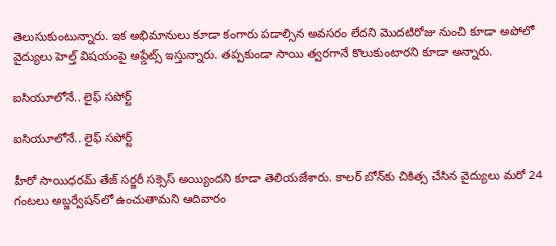తెలుసుకుంటున్నారు. ఇక అభిమానులు కూడా కంగారు పడాల్సిన అవసరం లేదని మొదటిరోజు నుంచి కూడా అపోలో వైద్యులు హెల్త్ విషయంపై అప్డేట్స్ ఇస్తున్నారు. తప్పకుండా సాయి త్వరగానే కొలుకుంటారని కూడా అన్నారు.

ఐసియూలోనే.. లైఫ్ సపోర్ట్

ఐసియూలోనే.. లైఫ్ సపోర్ట్

హీరో సాయిధర‌మ్ తేజ్ స‌ర్జ‌రీ స‌క్సెస్‌ అయ్యిందని కూడా తెలియజేశారు. కాల‌ర్ బోన్‌కు చికిత్స చేసిన వైద్యులు మ‌రో 24 గంట‌లు అబ్జ‌ర్వేష‌న్‌లో ఉంచుతామని ఆదివారం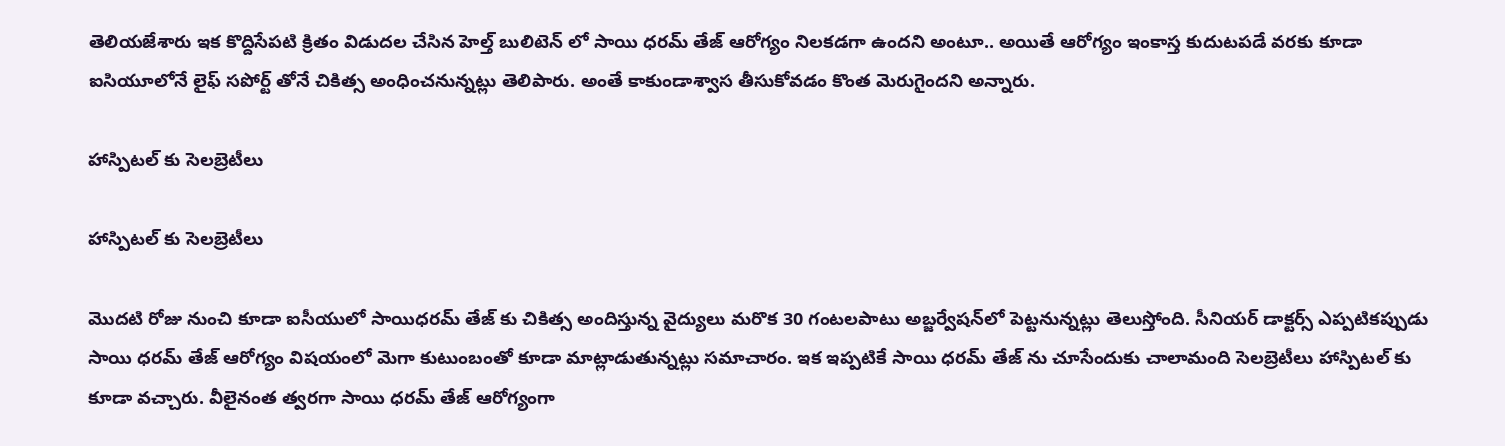తెలియజేశారు ఇక కొద్దిసేపటి క్రితం విడుదల చేసిన హెల్త్ బులిటెన్ లో సాయి ధరమ్ తేజ్ ఆరోగ్యం నిలకడగా ఉందని అంటూ.. అయితే ఆరోగ్యం ఇంకాస్త కుదుటపడే వరకు కూడా ఐసియూలోనే లైఫ్ సపోర్ట్ తోనే చికిత్స అంధించనున్నట్లు తెలిపారు. అంతే కాకుండాశ్వాస తీసుకోవడం కొంత మెరుగైందని అన్నారు.

హాస్పిటల్ కు సెలబ్రెటీలు

హాస్పిటల్ కు సెలబ్రెటీలు

మొదటి రోజు నుంచి కూడా ఐసీయులో సాయిధ‌ర‌మ్‌ తేజ్‌ కు చికిత్స‌ అందిస్తున్న వైద్యులు మరొక 30 గంట‌ల‌పాటు అబ్జ‌ర్వేష‌న్‌లో పెట్టనున్నట్లు తెలుస్తోంది. సీనియర్ డాక్టర్స్ ఎప్పటికప్పుడు సాయి ధరమ్ తేజ్ ఆరోగ్యం విషయంలో మెగా కుటుంబంతో కూడా మాట్లాడుతున్నట్లు సమాచారం. ఇక ఇప్పటికే సాయి ధరమ్ తేజ్ ను చూసేందుకు చాలామంది సెలబ్రెటీలు హాస్పిటల్ కు కూడా వచ్చారు. వీలైనంత త్వరగా సాయి ధరమ్ తేజ్ ఆరోగ్యంగా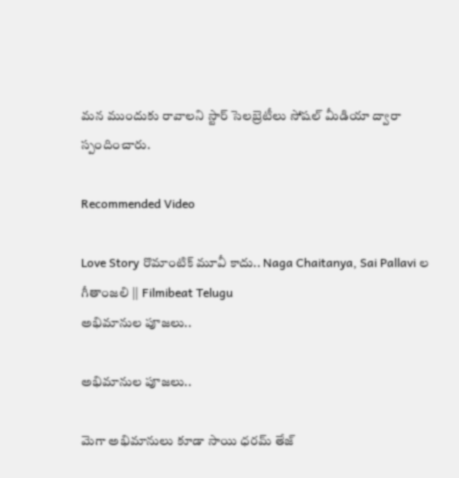మన ముందుకు రావాలని స్టార్ సెలబ్రెటీలు సోషల్ మీడియా ద్వారా స్పందించారు.

Recommended Video

Love Story రొమాంటిక్ మూవీ కాదు.. Naga Chaitanya, Sai Pallavi ల గీతాంజలి || Filmibeat Telugu
అభిమానుల పూజలు..

అభిమానుల పూజలు..

మెగా అభిమానులు కూడా సాయి ధరమ్ తేజ్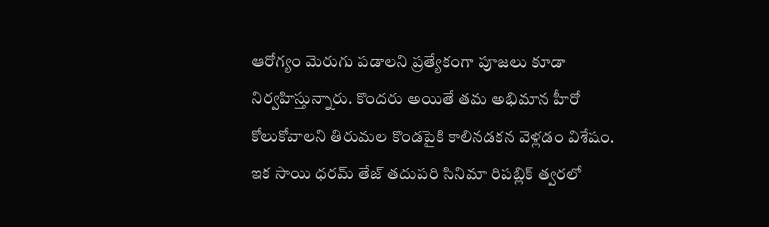ఆరోగ్యం మెరుగు పడాలని ప్రత్యేకంగా పూజలు కూడా నిర్వహిస్తున్నారు. కొందరు అయితే తమ అభిమాన హీరో కోలుకోవాలని తిరుమల కొండపైకి కాలినడకన వెళ్లడం విశేషం. ఇక సాయి ధరమ్ తేజ్ తదుపరి సినిమా రిపబ్లిక్ త్వరలో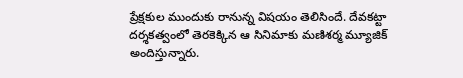ప్రేక్షకుల ముందుకు రానున్న విషయం తెలిసిందే. దేవకట్టా దర్శకత్వంలో తెరకెక్కిన ఆ సినిమాకు మణిశర్మ మ్యూజిక్ అందిస్తున్నారు.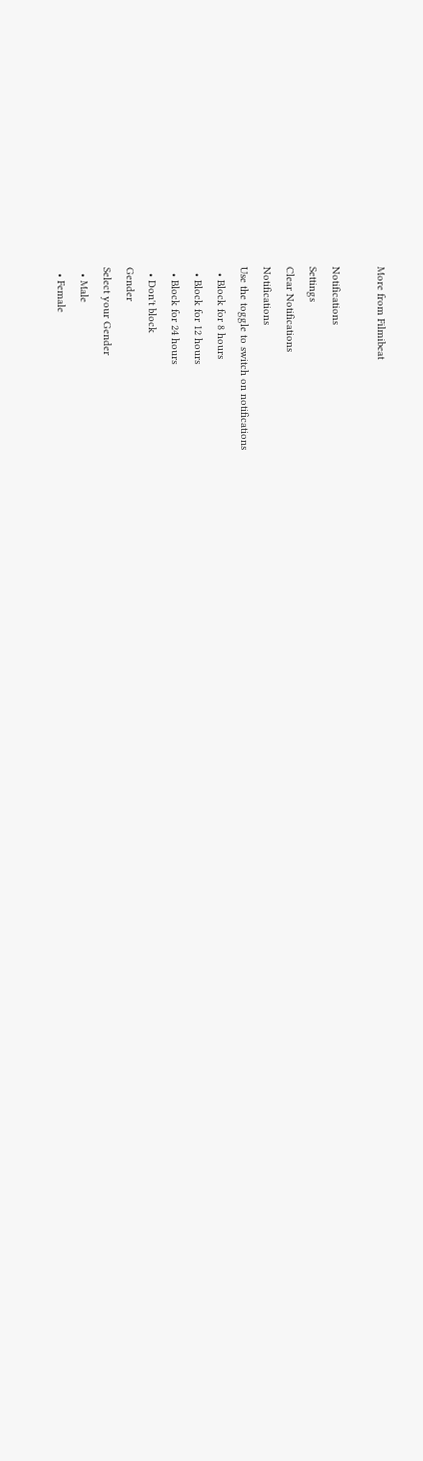More from Filmibeat

Notifications
Settings
Clear Notifications
Notifications
Use the toggle to switch on notifications
  • Block for 8 hours
  • Block for 12 hours
  • Block for 24 hours
  • Don't block
Gender
Select your Gender
  • Male
  • Female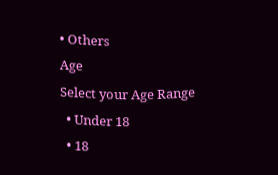• Others
Age
Select your Age Range
  • Under 18
  • 18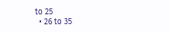to 25
  • 26 to 35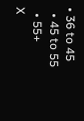• 36 to 45
  • 45 to 55
  • 55+
X